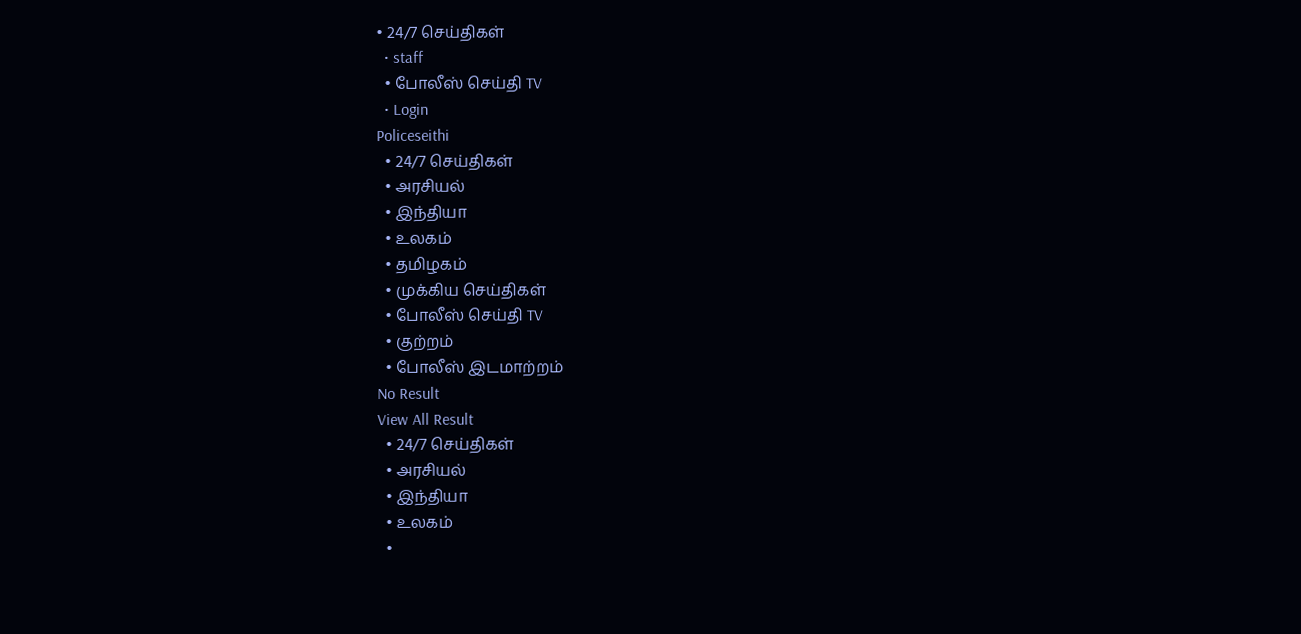• 24/7 செய்திகள்
  • staff
  • போலீஸ் செய்தி TV
  • Login
Policeseithi
  • 24/7 செய்திகள்
  • அரசியல்
  • இந்தியா
  • உலகம்
  • தமிழகம்
  • முக்கிய செய்திகள்
  • போலீஸ் செய்தி TV
  • குற்றம்
  • போலீஸ் இடமாற்றம்
No Result
View All Result
  • 24/7 செய்திகள்
  • அரசியல்
  • இந்தியா
  • உலகம்
  •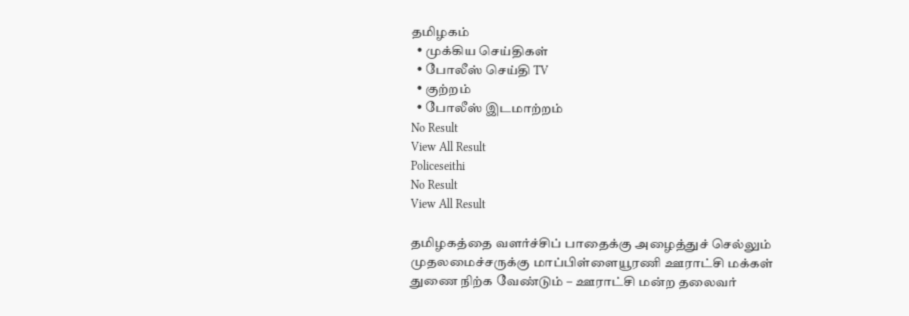தமிழகம்
  • முக்கிய செய்திகள்
  • போலீஸ் செய்தி TV
  • குற்றம்
  • போலீஸ் இடமாற்றம்
No Result
View All Result
Policeseithi
No Result
View All Result

தமிழகத்தை வளர்ச்சிப் பாதைக்கு அழைத்துச் செல்லும் முதலமைச்சருக்கு மாப்பிள்ளையூரணி ஊராட்சி மக்கள் துணை நிற்க வேண்டும் – ஊராட்சி மன்ற தலைவர்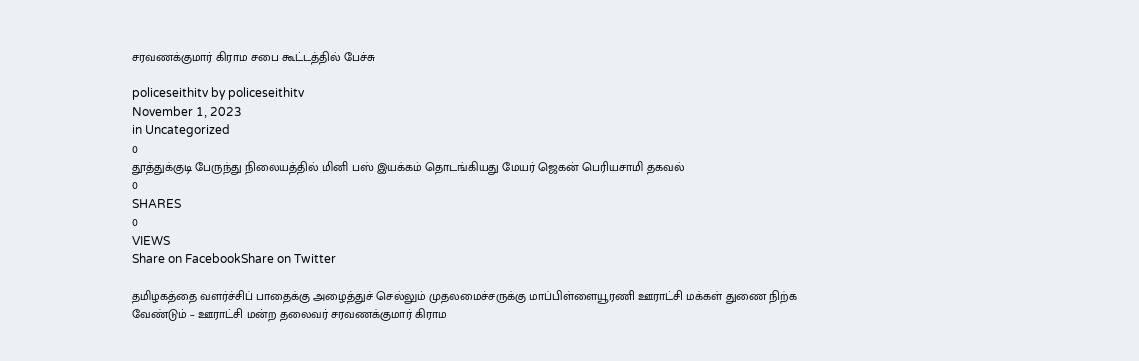சரவணக்குமார் கிராம சபை கூட்டத்தில் பேச்சு

policeseithitv by policeseithitv
November 1, 2023
in Uncategorized
0
தூத்துக்குடி பேருந்து நிலையத்தில் மினி பஸ் இயக்கம் தொடங்கியது மேயர் ஜெகன் பெரியசாமி தகவல்
0
SHARES
0
VIEWS
Share on FacebookShare on Twitter

தமிழகத்தை வளர்ச்சிப் பாதைக்கு அழைத்துச் செல்லும் முதலமைச்சருக்கு மாப்பிள்ளையூரணி ஊராட்சி மக்கள் துணை நிற்க வேண்டும் – ஊராட்சி மன்ற தலைவர் சரவணக்குமார் கிராம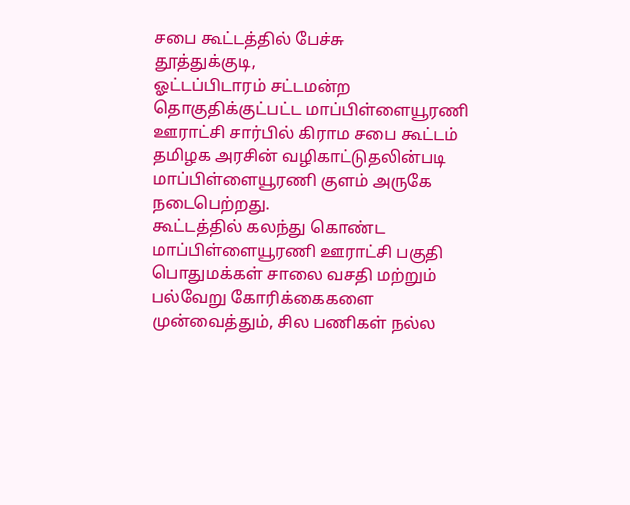சபை கூட்டத்தில் பேச்சு
தூத்துக்குடி,
ஓட்டப்பிடாரம் சட்டமன்ற தொகுதிக்குட்பட்ட மாப்பிள்ளையூரணி ஊராட்சி சார்பில் கிராம சபை கூட்டம் தமிழக அரசின் வழிகாட்டுதலின்படி மாப்பிள்ளையூரணி குளம் அருகே நடைபெற்றது.
கூட்டத்தில் கலந்து கொண்ட மாப்பிள்ளையூரணி ஊராட்சி பகுதி பொதுமக்கள் சாலை வசதி மற்றும் பல்வேறு கோரிக்கைகளை முன்வைத்தும், சில பணிகள் நல்ல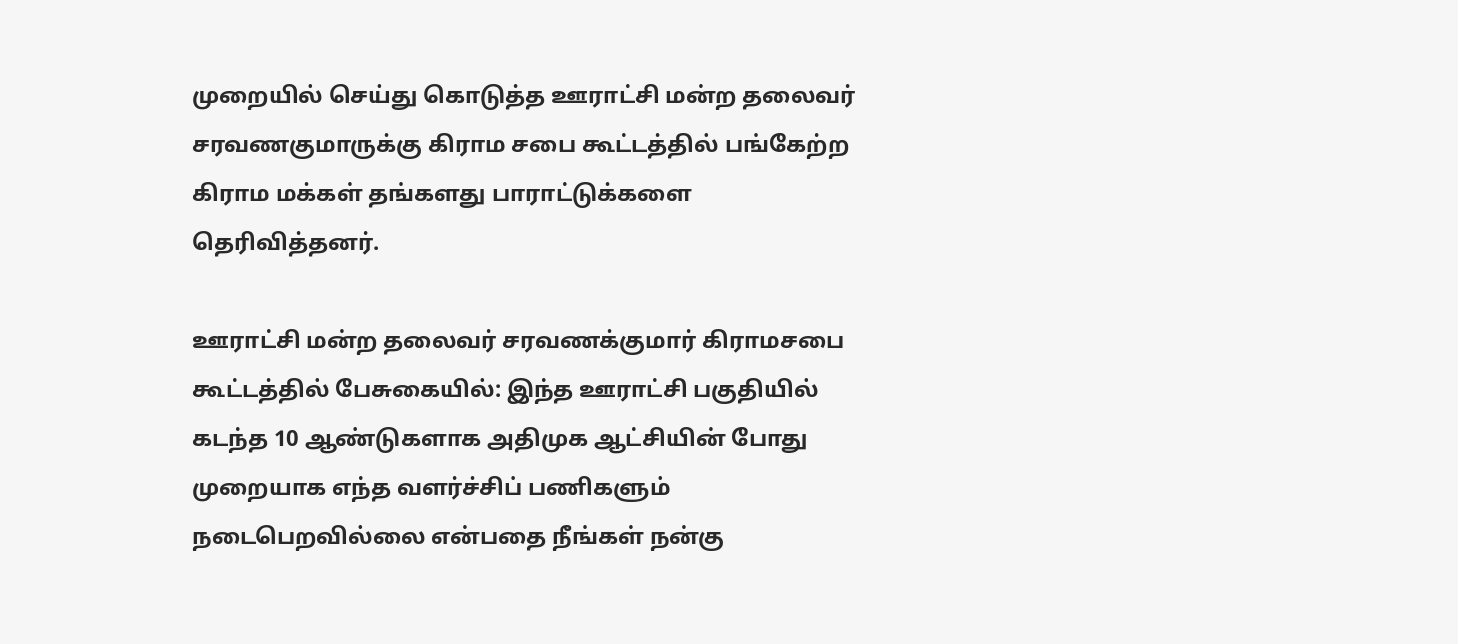முறையில் செய்து கொடுத்த ஊராட்சி மன்ற தலைவர் சரவணகுமாருக்கு கிராம சபை கூட்டத்தில் பங்கேற்ற கிராம மக்கள் தங்களது பாராட்டுக்களை தெரிவித்தனர்.

ஊராட்சி மன்ற தலைவர் சரவணக்குமார் கிராமசபை கூட்டத்தில் பேசுகையில்: இந்த ஊராட்சி பகுதியில் கடந்த 10 ஆண்டுகளாக அதிமுக ஆட்சியின் போது முறையாக எந்த வளர்ச்சிப் பணிகளும் நடைபெறவில்லை என்பதை நீங்கள் நன்கு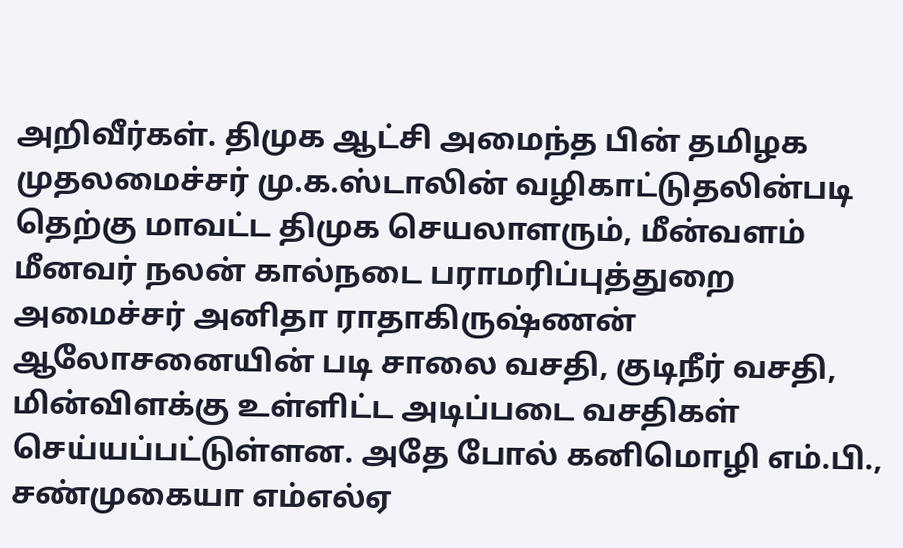அறிவீர்கள். திமுக ஆட்சி அமைந்த பின் தமிழக முதலமைச்சர் மு.க.ஸ்டாலின் வழிகாட்டுதலின்படி தெற்கு மாவட்ட திமுக செயலாளரும், மீன்வளம் மீனவர் நலன் கால்நடை பராமரிப்புத்துறை அமைச்சர் அனிதா ராதாகிருஷ்ணன் ஆலோசனையின் படி சாலை வசதி, குடிநீர் வசதி, மின்விளக்கு உள்ளிட்ட அடிப்படை வசதிகள் செய்யப்பட்டுள்ளன. அதே போல் கனிமொழி எம்.பி., சண்முகையா எம்எல்ஏ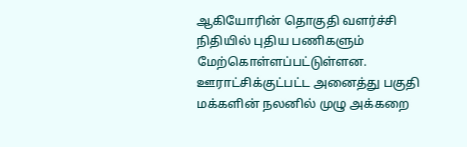ஆகியோரின் தொகுதி வளர்ச்சி நிதியில் புதிய பணிகளும் மேற்கொள்ளப்பட்டுள்ளன. ஊராட்சிக்குட்பட்ட அனைத்து பகுதி மக்களின் நலனில் முழு அக்கறை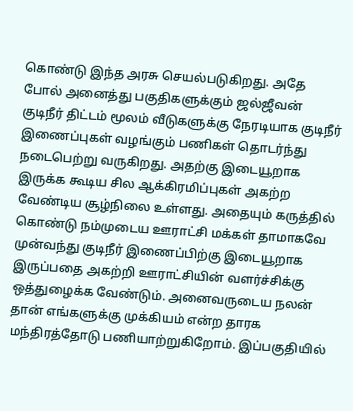கொண்டு இந்த அரசு செயல்படுகிறது. அதே போல் அனைத்து பகுதிகளுக்கும் ஜல்ஜீவன் குடிநீர் திட்டம் மூலம் வீடுகளுக்கு நேரடியாக குடிநீர் இணைப்புகள் வழங்கும் பணிகள் தொடர்ந்து நடைபெற்று வருகிறது. அதற்கு இடையூறாக இருக்க கூடிய சில ஆக்கிரமிப்புகள் அகற்ற வேண்டிய சூழ்நிலை உள்ளது. அதையும் கருத்தில் கொண்டு நம்முடைய ஊராட்சி மக்கள் தாமாகவே முன்வந்து குடிநீர் இணைப்பிற்கு இடையூறாக இருப்பதை அகற்றி ஊராட்சியின் வளர்ச்சிக்கு ஒத்துழைக்க வேண்டும். அனைவருடைய நலன் தான் எங்களுக்கு முக்கியம் என்ற தாரக மந்திரத்தோடு பணியாற்றுகிறோம். இப்பகுதியில்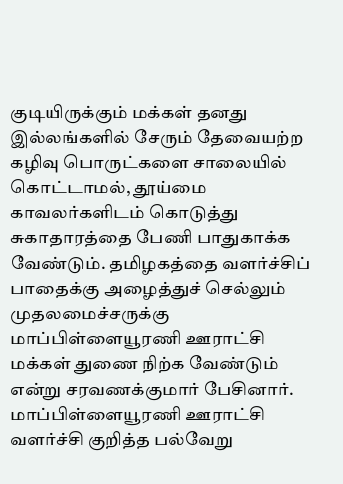குடியிருக்கும் மக்கள் தனது இல்லங்களில் சேரும் தேவையற்ற கழிவு பொருட்களை சாலையில் கொட்டாமல், தூய்மை காவலர்களிடம் கொடுத்து சுகாதாரத்தை பேணி பாதுகாக்க வேண்டும். தமிழகத்தை வளர்ச்சிப் பாதைக்கு அழைத்துச் செல்லும் முதலமைச்சருக்கு மாப்பிள்ளையூரணி ஊராட்சி மக்கள் துணை நிற்க வேண்டும் என்று சரவணக்குமார் பேசினார்.
மாப்பிள்ளையூரணி ஊராட்சி வளர்ச்சி குறித்த பல்வேறு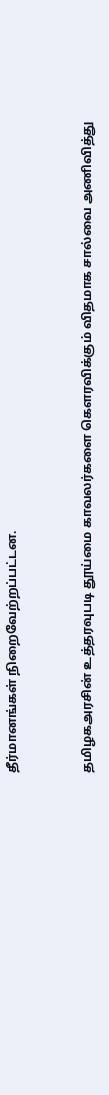தீர்மானங்கள் நிறைவேற்றப்பட்டன.


தமிழகஅரசின் உத்தரவுபடி தூய்மை காவலர்களை கௌரவிக்கும் விதமாக சால்வை அணிவித்து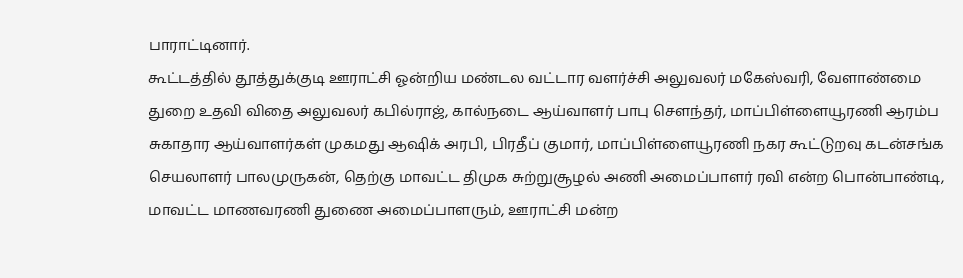பாராட்டினார்.
கூட்டத்தில் தூத்துக்குடி ஊராட்சி ஓன்றிய மண்டல வட்டார வளர்ச்சி அலுவலர் மகேஸ்வரி, வேளாண்மை துறை உதவி விதை அலுவலர் கபில்ராஜ், கால்நடை ஆய்வாளர் பாபு சௌந்தர், மாப்பிள்ளையூரணி ஆரம்ப சுகாதார ஆய்வாளர்கள் முகமது ஆஷிக் அரபி, பிரதீப் குமார், மாப்பிள்ளையூரணி நகர கூட்டுறவு கடன்சங்க செயலாளர் பாலமுருகன், தெற்கு மாவட்ட திமுக சுற்றுசூழல் அணி அமைப்பாளர் ரவி என்ற பொன்பாண்டி, மாவட்ட மாணவரணி துணை அமைப்பாளரும், ஊராட்சி மன்ற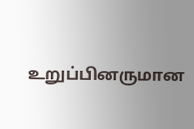உறுப்பினருமான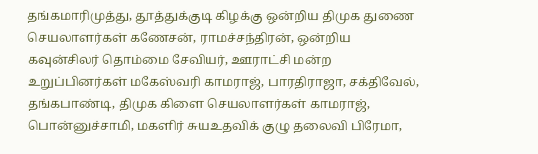தங்கமாரிமுத்து, தூத்துக்குடி கிழக்கு ஒன்றிய திமுக துணை செயலாளர்கள் கணேசன், ராமச்சந்திரன், ஒன்றிய கவுன்சிலர் தொம்மை சேவியர், ஊராட்சி மன்ற உறுப்பினர்கள் மகேஸ்வரி காமராஜ், பாரதிராஜா, சக்திவேல், தங்கபாண்டி, திமுக கிளை செயலாளர்கள் காமராஜ், பொன்னுச்சாமி, மகளிர் சுயஉதவிக் குழு தலைவி பிரேமா,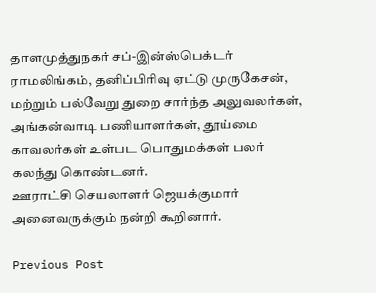தாளமுத்துநகர் சப்-இன்ஸ்பெக்டர் ராமலிங்கம், தனிப்பிரிவு ஏட்டு முருகேசன், மற்றும் பல்வேறு துறை சார்ந்த அலுவலர்கள், அங்கன்வாடி பணியாளர்கள், தூய்மை காவலர்கள் உள்பட பொதுமக்கள் பலர் கலந்து கொண்டனர்.
ஊராட்சி செயலாளர் ஜெயக்குமார் அனைவருக்கும் நன்றி கூறினார்.

Previous Post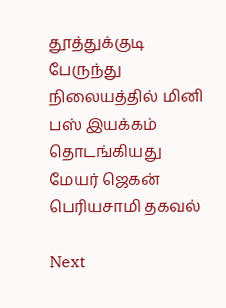தூத்துக்குடி பேருந்து நிலையத்தில் மினி பஸ் இயக்கம் தொடங்கியது மேயர் ஜெகன் பெரியசாமி தகவல்

Next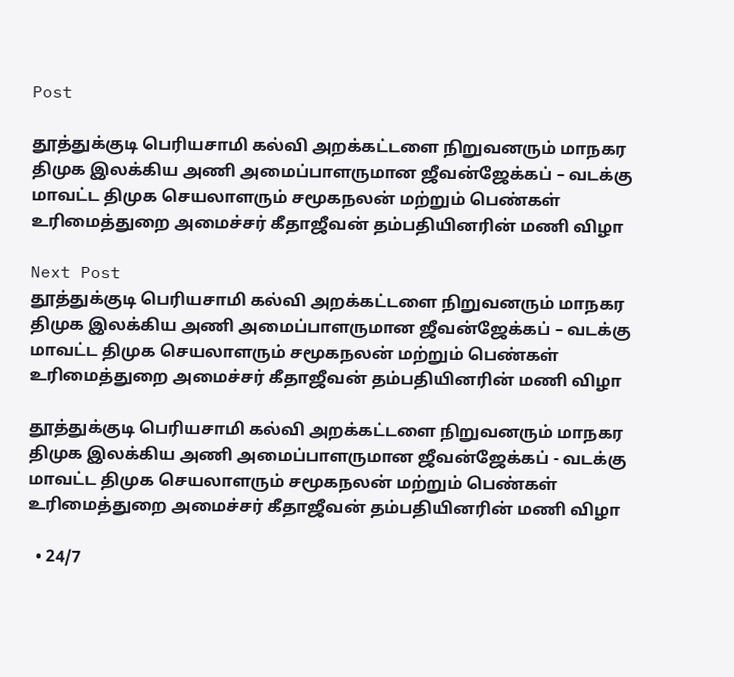Post

தூத்துக்குடி பெரியசாமி கல்வி அறக்கட்டளை நிறுவனரும் மாநகர திமுக இலக்கிய அணி அமைப்பாளருமான ஜீவன்ஜேக்கப் – வடக்கு மாவட்ட திமுக செயலாளரும் சமூகநலன் மற்றும் பெண்கள் உரிமைத்துறை அமைச்சர் கீதாஜீவன் தம்பதியினரின் மணி விழா

Next Post
தூத்துக்குடி பெரியசாமி கல்வி அறக்கட்டளை நிறுவனரும் மாநகர திமுக இலக்கிய அணி அமைப்பாளருமான ஜீவன்ஜேக்கப் – வடக்கு மாவட்ட திமுக செயலாளரும் சமூகநலன் மற்றும் பெண்கள் உரிமைத்துறை அமைச்சர் கீதாஜீவன் தம்பதியினரின் மணி விழா

தூத்துக்குடி பெரியசாமி கல்வி அறக்கட்டளை நிறுவனரும் மாநகர திமுக இலக்கிய அணி அமைப்பாளருமான ஜீவன்ஜேக்கப் - வடக்கு மாவட்ட திமுக செயலாளரும் சமூகநலன் மற்றும் பெண்கள் உரிமைத்துறை அமைச்சர் கீதாஜீவன் தம்பதியினரின் மணி விழா

  • 24/7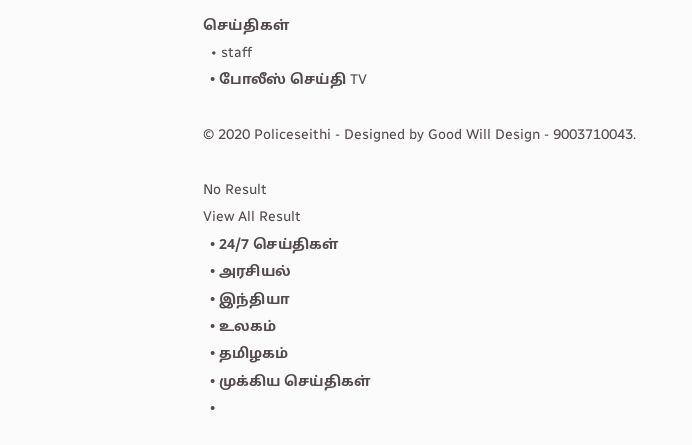செய்திகள்
  • staff
  • போலீஸ் செய்தி TV

© 2020 Policeseithi - Designed by Good Will Design - 9003710043.

No Result
View All Result
  • 24/7 செய்திகள்
  • அரசியல்
  • இந்தியா
  • உலகம்
  • தமிழகம்
  • முக்கிய செய்திகள்
  •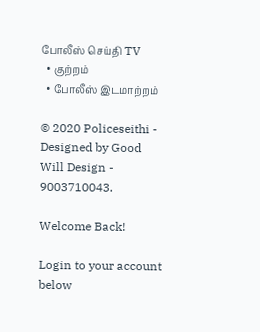போலீஸ் செய்தி TV
  • குற்றம்
  • போலீஸ் இடமாற்றம்

© 2020 Policeseithi - Designed by Good Will Design - 9003710043.

Welcome Back!

Login to your account below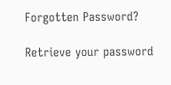Forgotten Password?

Retrieve your password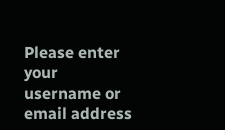Please enter your username or email address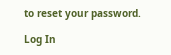to reset your password.

Log In